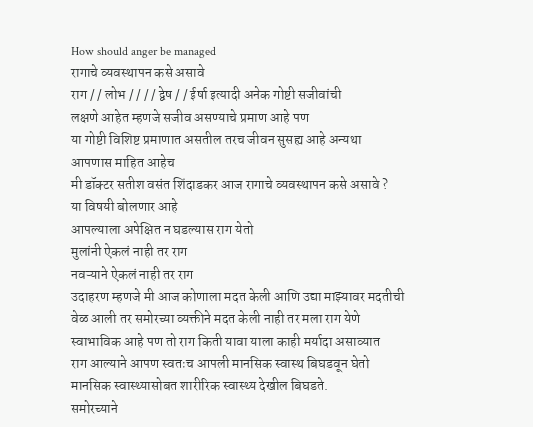How should anger be managed
रागाचे व्यवस्थापन कसे असावे
राग / / लोभ / / / / द्वेष / / ईर्षा इत्यादी अनेक गोष्टी सजीवांची
लक्षणे आहेत म्हणजे सजीव असण्याचे प्रमाण आहे पण
या गोष्टी विशिष्ट प्रमाणात असतील तरच जीवन सुसह्य आहे अन्यथा
आपणास माहित आहेच
मी डॉक्टर सतीश वसंत शिंदाडकर आज रागाचे व्यवस्थापन कसे असावे ?
या विषयी बोलणार आहे
आपल्याला अपेक्षित न घडल्यास राग येतो
मुलांनी ऐकलं नाही तर राग
नवऱ्याने ऐकलं नाही तर राग
उदाहरण म्हणजे मी आज कोणाला मदत केली आणि उद्या माझ्यावर मदतीची वेळ आली तर समोरच्या व्यक्तीने मदत केली नाही तर मला राग येणे स्वाभाविक आहे पण तो राग किती यावा याला काही मर्यादा असाव्यात
राग आल्याने आपण स्वतःच आपली मानसिक स्वास्थ बिघडवून घेतो
मानसिक स्वास्थ्यासोबत शारीरिक स्वास्थ्य देखील बिघडते.
समोरच्याने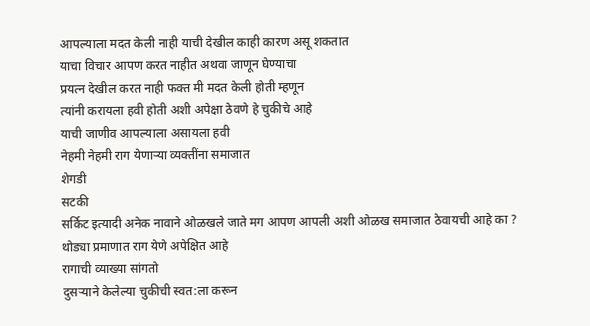आपल्याला मदत केली नाही याची देखील काही कारण असू शकतात
याचा विचार आपण करत नाहीत अथवा जाणून घेण्याचा
प्रयत्न देखील करत नाही फक्त मी मदत केली होती म्हणून
त्यांनी करायला हवी होती अशी अपेक्षा ठेवणे हे चुकीचे आहे
याची जाणीव आपल्याला असायला हवी
नेहमी नेहमी राग येणाऱ्या व्यक्तींना समाजात
शेगडी
सटकी
सर्किट इत्यादी अनेक नावाने ओळखले जाते मग आपण आपली अशी ओळख समाजात ठेवायची आहे का ?
थोड्या प्रमाणात राग येणे अपेक्षित आहे
रागाची व्याख्या सांगतो
दुसऱ्याने केलेल्या चुकीची स्वत:ला करून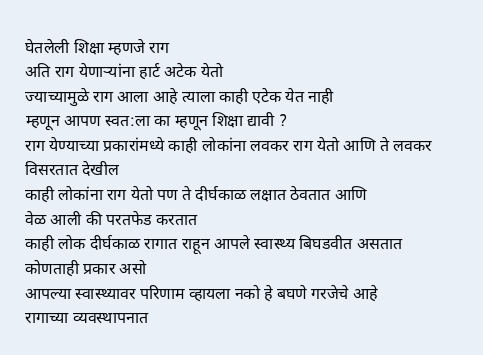घेतलेली शिक्षा म्हणजे राग
अति राग येणाऱ्यांना हार्ट अटेक येतो
ज्याच्यामुळे राग आला आहे त्याला काही एटेक येत नाही
म्हणून आपण स्वत:ला का म्हणून शिक्षा द्यावी ?
राग येण्याच्या प्रकारांमध्ये काही लोकांना लवकर राग येतो आणि ते लवकर विसरतात देखील
काही लोकांना राग येतो पण ते दीर्घकाळ लक्षात ठेवतात आणि
वेळ आली की परतफेड करतात
काही लोक दीर्घकाळ रागात राहून आपले स्वास्थ्य बिघडवीत असतात
कोणताही प्रकार असो
आपल्या स्वास्थ्यावर परिणाम व्हायला नको हे बघणे गरजेचे आहे
रागाच्या व्यवस्थापनात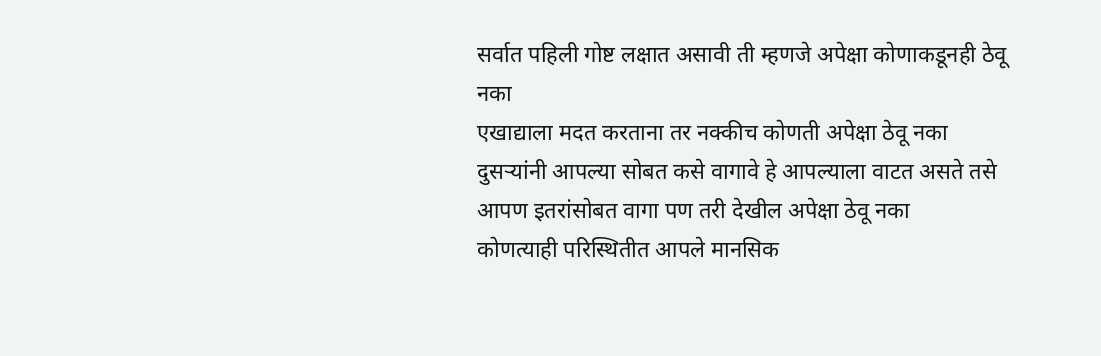सर्वात पहिली गोष्ट लक्षात असावी ती म्हणजे अपेक्षा कोणाकडूनही ठेवू नका
एखाद्याला मदत करताना तर नक्कीच कोणती अपेक्षा ठेवू नका
दुसऱ्यांनी आपल्या सोबत कसे वागावे हे आपल्याला वाटत असते तसे आपण इतरांसोबत वागा पण तरी देखील अपेक्षा ठेवू नका
कोणत्याही परिस्थितीत आपले मानसिक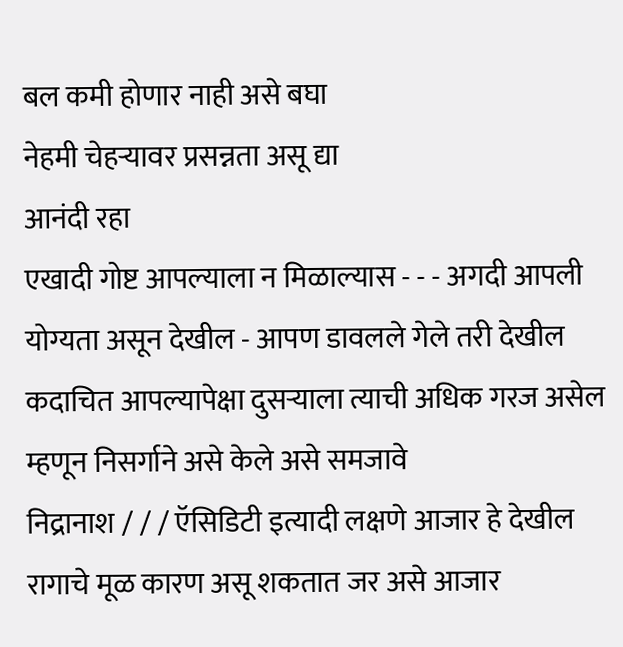बल कमी होणार नाही असे बघा
नेहमी चेहऱ्यावर प्रसन्नता असू द्या
आनंदी रहा
एखादी गोष्ट आपल्याला न मिळाल्यास - - - अगदी आपली योग्यता असून देखील - आपण डावलले गेले तरी देखील
कदाचित आपल्यापेक्षा दुसऱ्याला त्याची अधिक गरज असेल म्हणून निसर्गाने असे केले असे समजावे
निद्रानाश / / / ऍसिडिटी इत्यादी लक्षणे आजार हे देखील रागाचे मूळ कारण असू शकतात जर असे आजार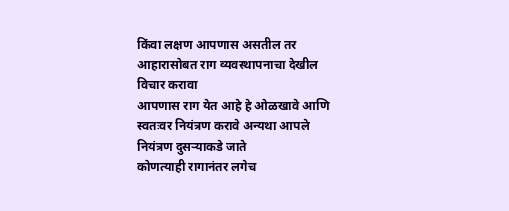किंवा लक्षण आपणास असतील तर आहारासोबत राग व्यवस्थापनाचा देखील विचार करावा
आपणास राग येत आहे हे ओळखावे आणि स्वतःवर नियंत्रण करावे अन्यथा आपले नियंत्रण दुसऱ्याकडे जाते
कोणत्याही रागानंतर लगेच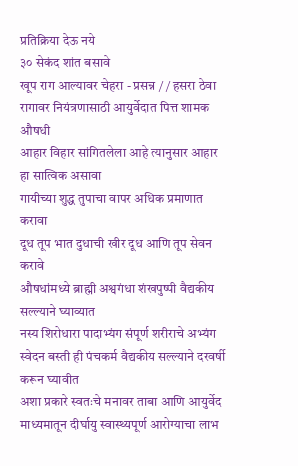प्रतिक्रिया देऊ नये
३० सेकंद शांत बसावे
खूप राग आल्यावर चेहरा - प्रसन्न / / हसरा ठेवा
रागावर नियंत्रणासाठी आयुर्वेदात पित्त शामक औषधी
आहार विहार सांगितलेला आहे त्यानुसार आहार हा सात्विक असावा
गायीच्या शुद्ध तुपाचा वापर अधिक प्रमाणात करावा
दूध तूप भात दुधाची खीर दूध आणि तूप सेवन करावे
औषधांमध्ये ब्राह्मी अश्वगंधा शंखपुष्पी वैद्यकीय सल्ल्याने घ्याव्यात
नस्य शिरोधारा पादाभ्यंग संपूर्ण शरीराचे अभ्यंग स्वेदन बस्ती ही पंचकर्म वैद्यकीय सल्ल्याने दरवर्षी करून घ्यावीत
अशा प्रकारे स्वतःचे मनावर ताबा आणि आयुर्वेद माध्यमातून दीर्घायु स्वास्थ्यपूर्ण आरोग्याचा लाभ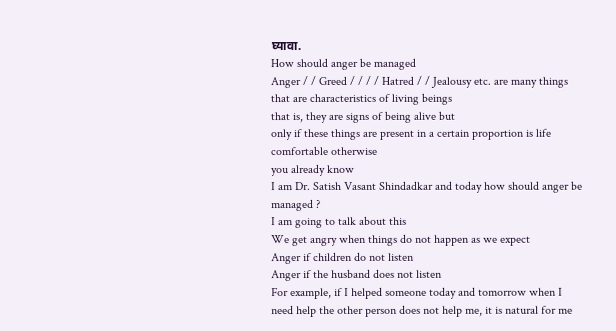घ्यावा.
How should anger be managed
Anger / / Greed / / / / Hatred / / Jealousy etc. are many things that are characteristics of living beings
that is, they are signs of being alive but
only if these things are present in a certain proportion is life comfortable otherwise
you already know
I am Dr. Satish Vasant Shindadkar and today how should anger be managed ?
I am going to talk about this
We get angry when things do not happen as we expect
Anger if children do not listen
Anger if the husband does not listen
For example, if I helped someone today and tomorrow when I need help the other person does not help me, it is natural for me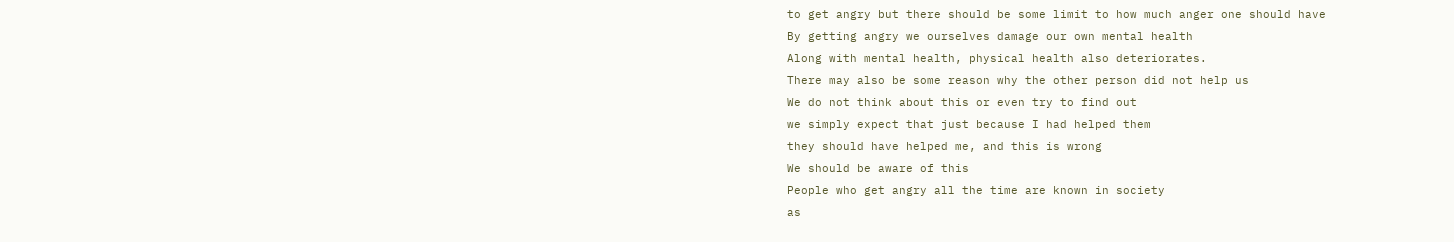to get angry but there should be some limit to how much anger one should have
By getting angry we ourselves damage our own mental health
Along with mental health, physical health also deteriorates.
There may also be some reason why the other person did not help us
We do not think about this or even try to find out
we simply expect that just because I had helped them
they should have helped me, and this is wrong
We should be aware of this
People who get angry all the time are known in society
as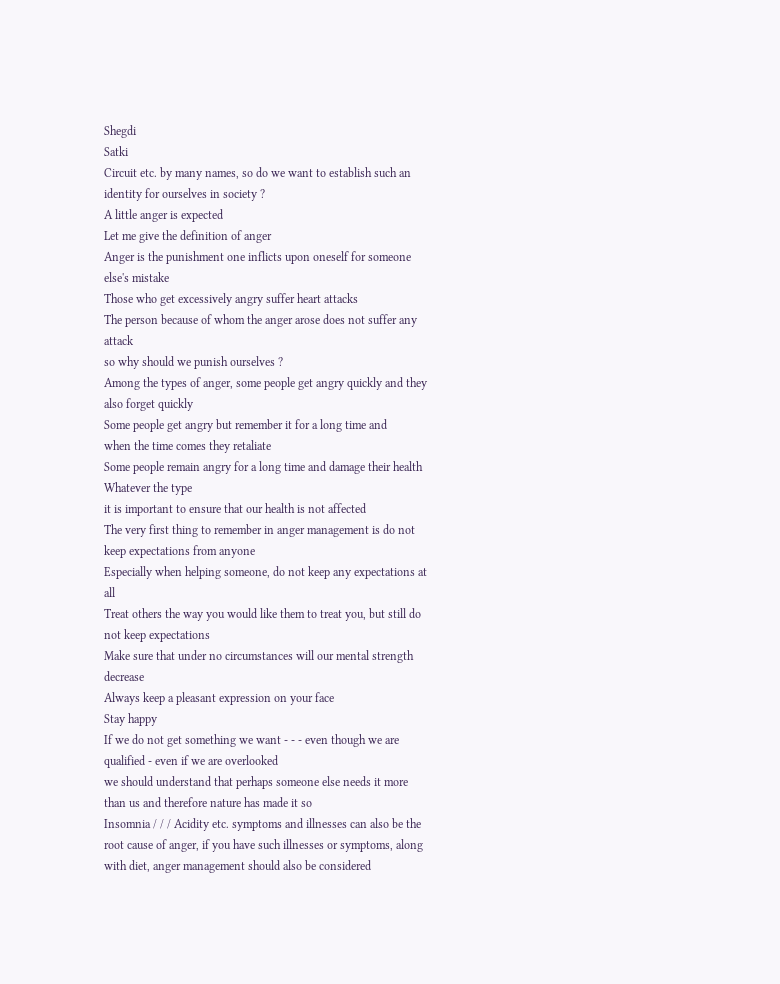Shegdi
Satki
Circuit etc. by many names, so do we want to establish such an identity for ourselves in society ?
A little anger is expected
Let me give the definition of anger
Anger is the punishment one inflicts upon oneself for someone else's mistake
Those who get excessively angry suffer heart attacks
The person because of whom the anger arose does not suffer any attack
so why should we punish ourselves ?
Among the types of anger, some people get angry quickly and they also forget quickly
Some people get angry but remember it for a long time and
when the time comes they retaliate
Some people remain angry for a long time and damage their health
Whatever the type
it is important to ensure that our health is not affected
The very first thing to remember in anger management is do not keep expectations from anyone
Especially when helping someone, do not keep any expectations at all
Treat others the way you would like them to treat you, but still do not keep expectations
Make sure that under no circumstances will our mental strength decrease
Always keep a pleasant expression on your face
Stay happy
If we do not get something we want - - - even though we are qualified - even if we are overlooked
we should understand that perhaps someone else needs it more than us and therefore nature has made it so
Insomnia / / / Acidity etc. symptoms and illnesses can also be the root cause of anger, if you have such illnesses or symptoms, along with diet, anger management should also be considered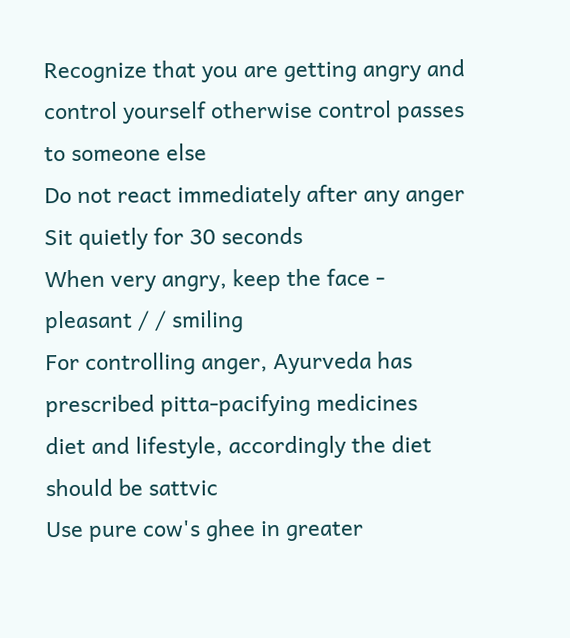Recognize that you are getting angry and control yourself otherwise control passes to someone else
Do not react immediately after any anger
Sit quietly for 30 seconds
When very angry, keep the face - pleasant / / smiling
For controlling anger, Ayurveda has prescribed pitta-pacifying medicines
diet and lifestyle, accordingly the diet should be sattvic
Use pure cow's ghee in greater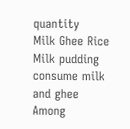quantity
Milk Ghee Rice Milk pudding consume milk and ghee
Among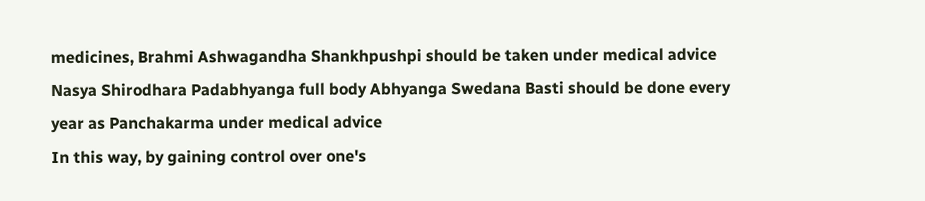medicines, Brahmi Ashwagandha Shankhpushpi should be taken under medical advice
Nasya Shirodhara Padabhyanga full body Abhyanga Swedana Basti should be done every year as Panchakarma under medical advice
In this way, by gaining control over one's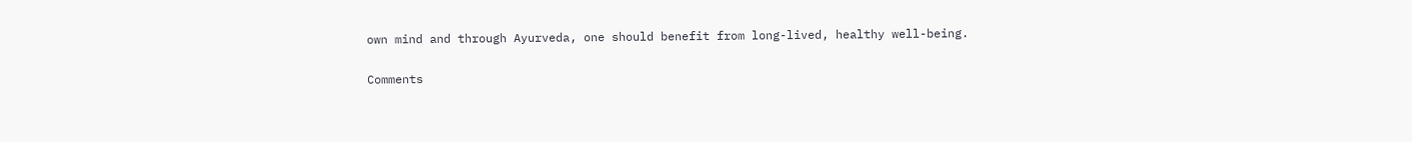own mind and through Ayurveda, one should benefit from long-lived, healthy well-being.

Comments